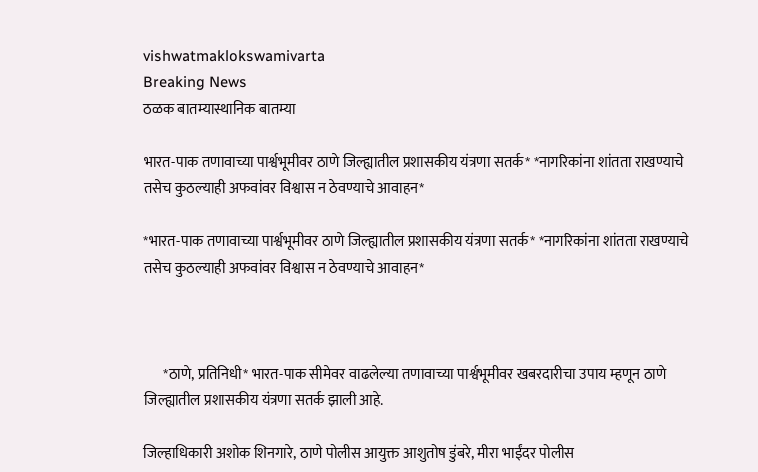vishwatmaklokswamivarta
Breaking News
ठळक बातम्यास्थानिक बातम्या

भारत-पाक तणावाच्या पार्श्वभूमीवर ठाणे जिल्ह्यातील प्रशासकीय यंत्रणा सतर्क* *नागरिकांना शांतता राखण्याचे तसेच कुठल्याही अफवांवर विश्वास न ठेवण्याचे आवाहन*

*भारत-पाक तणावाच्या पार्श्वभूमीवर ठाणे जिल्ह्यातील प्रशासकीय यंत्रणा सतर्क* *नागरिकांना शांतता राखण्याचे तसेच कुठल्याही अफवांवर विश्वास न ठेवण्याचे आवाहन*



       *ठाणे, प्रतिनिधी* भारत-पाक सीमेवर वाढलेल्या तणावाच्या पार्श्वभूमीवर खबरदारीचा उपाय म्हणून ठाणे जिल्ह्यातील प्रशासकीय यंत्रणा सतर्क झाली आहे.

जिल्हाधिकारी अशोक शिनगारे, ठाणे पोलीस आयुक्त आशुतोष डुंबरे, मीरा भाईंदर पोलीस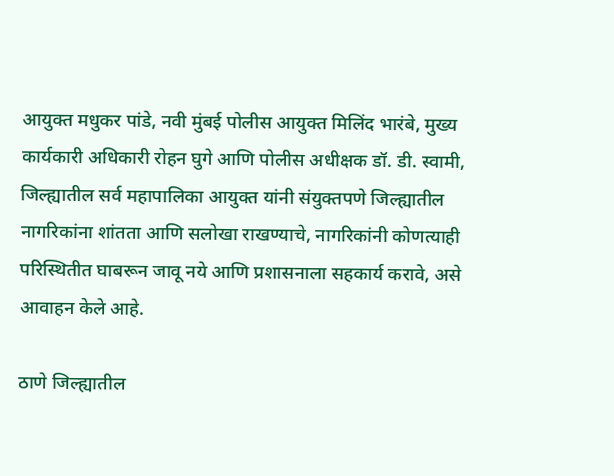आयुक्त मधुकर पांडे, नवी मुंबई पोलीस आयुक्त मिलिंद भारंबे, मुख्य कार्यकारी अधिकारी रोहन घुगे आणि पोलीस अधीक्षक डॉ. डी. स्वामी, जिल्ह्यातील सर्व महापालिका आयुक्त यांनी संयुक्तपणे जिल्ह्यातील नागरिकांना शांतता आणि सलोखा राखण्याचे, नागरिकांनी कोणत्याही परिस्थितीत घाबरून जावू नये आणि प्रशासनाला सहकार्य करावे, असे आवाहन केले आहे.

ठाणे जिल्ह्यातील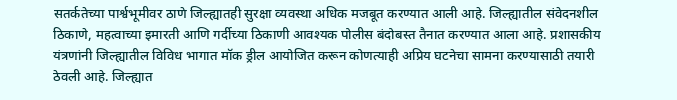सतर्कतेच्या पार्श्वभूमीवर ठाणे जिल्ह्यातही सुरक्षा व्यवस्था अधिक मजबूत करण्यात आली आहे. जिल्ह्यातील संवेदनशील ठिकाणे, महत्वाच्या इमारती आणि गर्दीच्या ठिकाणी आवश्यक पोलीस बंदोबस्त तैनात करण्यात आला आहे. प्रशासकीय यंत्रणांनी जिल्ह्यातील विविध भागात मॉक ड्रील आयोजित करून कोणत्याही अप्रिय घटनेचा सामना करण्यासाठी तयारी ठेवली आहे. जिल्ह्यात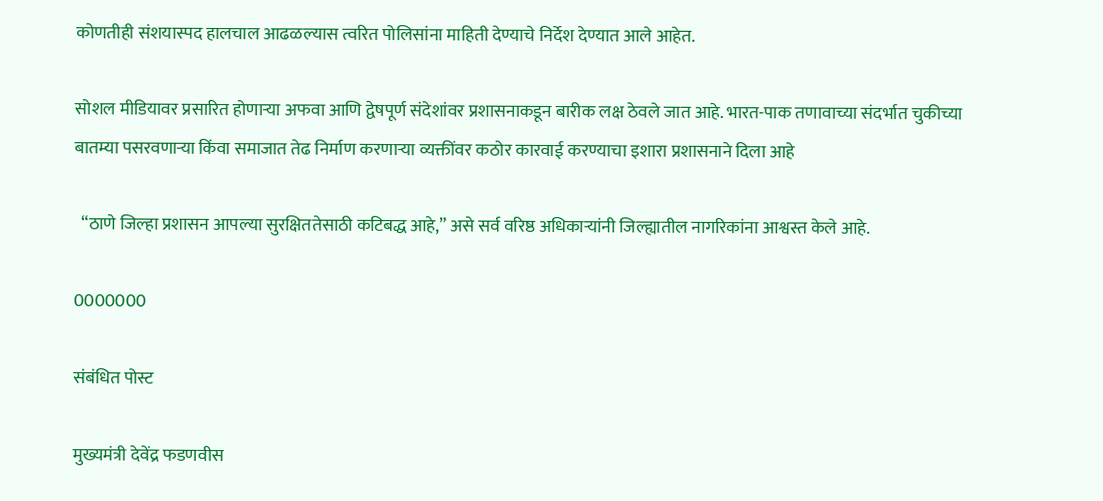कोणतीही संशयास्पद हालचाल आढळल्यास त्वरित पोलिसांना माहिती देण्याचे निर्देश देण्यात आले आहेत.

सोशल मीडियावर प्रसारित होणाऱ्या अफवा आणि द्वेषपूर्ण संदेशांवर प्रशासनाकडून बारीक लक्ष ठेवले जात आहे. भारत-पाक तणावाच्या संदर्भात चुकीच्या बातम्या पसरवणाऱ्या किंवा समाजात तेढ निर्माण करणाऱ्या व्यक्तींवर कठोर कारवाई करण्याचा इशारा प्रशासनाने दिला आहे

  “ठाणे जिल्हा प्रशासन आपल्या सुरक्षिततेसाठी कटिबद्ध आहे,” असे सर्व वरिष्ठ अधिकाऱ्यांनी जिल्ह्यातील नागरिकांना आश्वस्त केले आहे.

0000000

संबंधित पोस्ट

मुख्यमंत्री देवेंद्र फडणवीस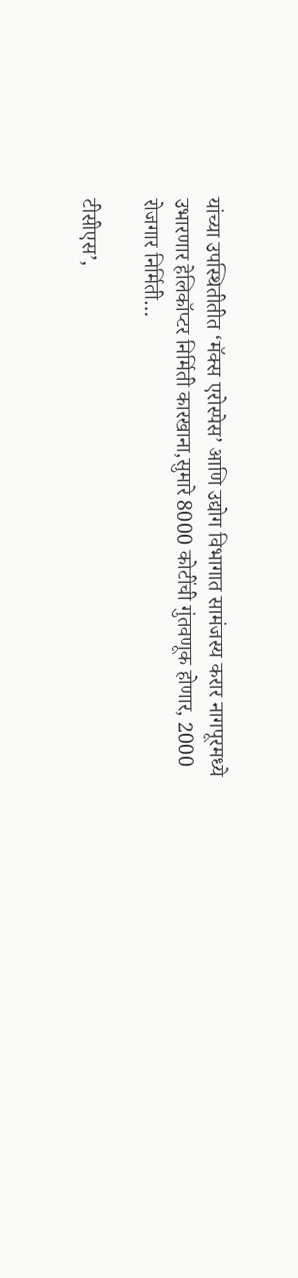यांच्या उपस्थितीतीत ‘मॅक्स एरोस्पेस’ आणि उद्योग विभागात सामंजस्य करार नागपूरमध्ये उभारणार हेलिकॉप्टर निर्मिती कारखाना,सुमारे 8000 कोटींची गुंतवणूक होणार, 2000 रोजगार निर्मिती…

टीसीएस’,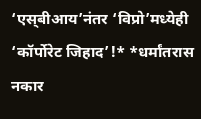‘एस्‌बीआय’नंतर ‘विप्रो’मध्येही ‘कॉर्पोरेट जिहाद’!* *धर्मांतरास नकार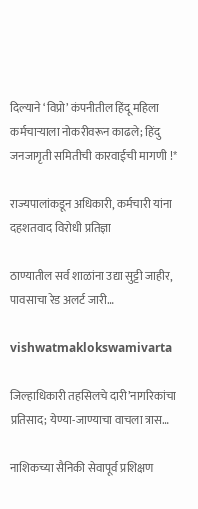दिल्याने ‘विप्रो’ कंपनीतील हिंदू महिला कर्मचाऱ्याला नोकरीवरून काढले; हिंदु जनजागृती समितीची कारवाईची मागणी !*

राज्यपालांकडून अधिकारी, कर्मचारी यांना दहशतवाद विरोधी प्रतिज्ञा

ठाण्यातील सर्व शाळांना उद्या सुट्टी जाहीर, पावसाचा रेड अलर्ट जारी…

vishwatmaklokswamivarta

जिल्हाधिकारी तहसिलचे दारी’नागरिकांचा प्रतिसाद; येण्या-जाण्याचा वाचला त्रास…

नाशिकच्या सैनिकी सेवापूर्व प्रशिक्षण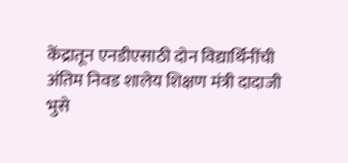केंद्रातून एनडीएसाठी दोन विद्यार्थिनींची अंतिम निवड शालेय शिक्षण मंत्री दादाजी भुसे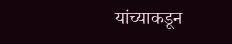यांच्याकडून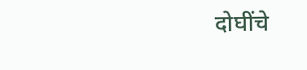दोघींचे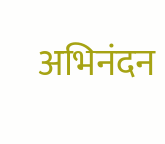अभिनंदन